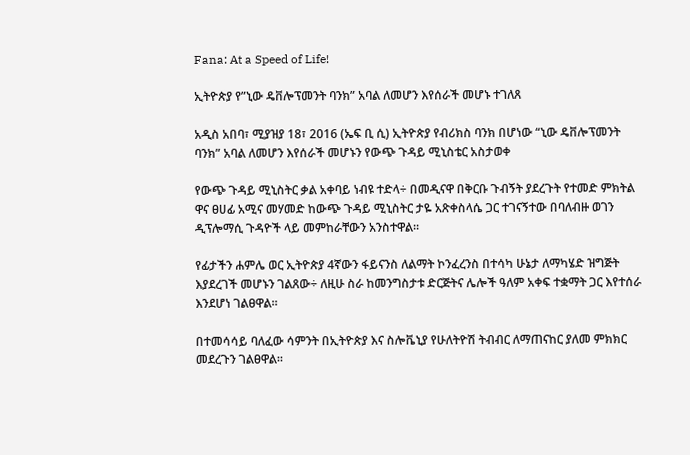Fana: At a Speed of Life!

ኢትዮጵያ የ”ኒው ዴቨሎፕመንት ባንክ” አባል ለመሆን እየሰራች መሆኑ ተገለጸ

አዲስ አበባ፣ ሚያዝያ 18፣ 2016 (ኤፍ ቢ ሲ) ኢትዮጵያ የብሪክስ ባንክ በሆነው “ኒው ዴቨሎፕመንት ባንክ” አባል ለመሆን እየሰራች መሆኑን የውጭ ጉዳይ ሚኒስቴር አስታወቀ

የውጭ ጉዳይ ሚኒስትር ቃል አቀባይ ነብዩ ተድላ÷ በመዲናዋ በቅርቡ ጉብኝት ያደረጉት የተመድ ምክትል ዋና ፀሀፊ አሚና መሃመድ ከውጭ ጉዳይ ሚኒስትር ታዬ አጽቀስላሴ ጋር ተገናኝተው በባለብዙ ወገን ዲፕሎማሲ ጉዳዮች ላይ መምከራቸውን አንስተዋል።

የፊታችን ሐምሌ ወር ኢትዮጵያ 4ኛውን ፋይናንስ ለልማት ኮንፈረንስ በተሳካ ሁኔታ ለማካሄድ ዝግጅት እያደረገች መሆኑን ገልጸው÷ ለዚሁ ስራ ከመንግስታቱ ድርጅትና ሌሎች ዓለም አቀፍ ተቋማት ጋር እየተሰራ እንደሆነ ገልፀዋል።

በተመሳሳይ ባለፈው ሳምንት በኢትዮጵያ እና ስሎቬኒያ የሁለትዮሽ ትብብር ለማጠናከር ያለመ ምክክር መደረጉን ገልፀዋል።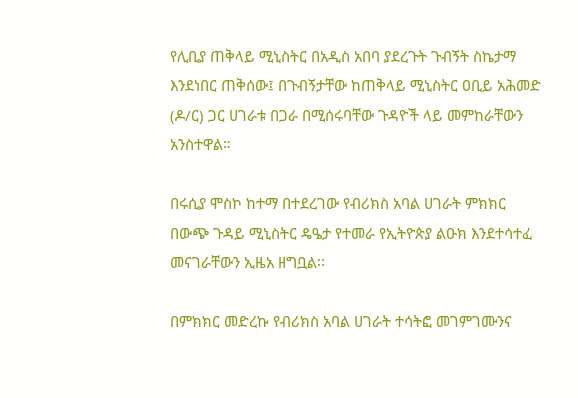የሊቢያ ጠቅላይ ሚኒስትር በአዲስ አበባ ያደረጉት ጉብኝት ስኬታማ እንደነበር ጠቅሰው፤ በጉብኝታቸው ከጠቅላይ ሚኒስትር ዐቢይ አሕመድ (ዶ/ር) ጋር ሀገራቱ በጋራ በሚሰሩባቸው ጉዳዮች ላይ መምከራቸውን አንስተዋል።

በሩሲያ ሞስኮ ከተማ በተደረገው የብሪክስ አባል ሀገራት ምክክር በውጭ ጉዳይ ሚኒስትር ዴዔታ የተመራ የኢትዮጵያ ልዑክ እንደተሳተፈ መናገራቸውን ኢዜአ ዘግቧል፡፡

በምክክር መድረኩ የብሪክስ አባል ሀገራት ተሳትፎ መገምገሙንና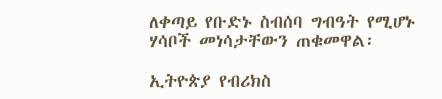ለቀጣይ የቡድኑ ስብሰባ ግብዓት የሚሆኑ ሃሳቦች መነሳታቸውን ጠቁመዋል፡

ኢትዮጵያ የብሪክስ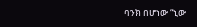ባንክ በሆነው “ኒው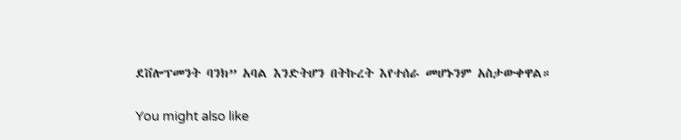ደቨሎፕመንት ባንክ” አባል እንድትሆን በትኩረት እየተሰራ መሆኑንም አስታውቀዋል።

You might also like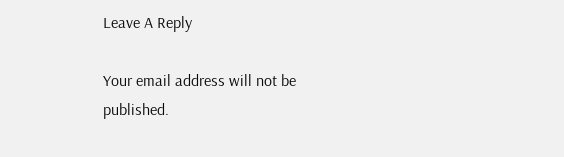Leave A Reply

Your email address will not be published.